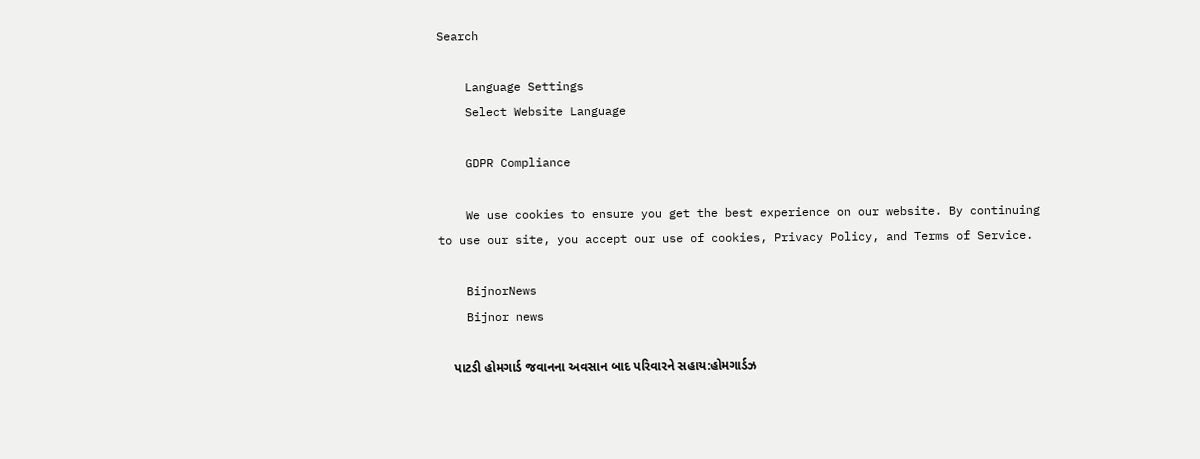Search

    Language Settings
    Select Website Language

    GDPR Compliance

    We use cookies to ensure you get the best experience on our website. By continuing to use our site, you accept our use of cookies, Privacy Policy, and Terms of Service.

    BijnorNews
    Bijnor news

    પાટડી હોમગાર્ડ જવાનના અવસાન બાદ પરિવારને સહાય:હોમગાર્ડઝ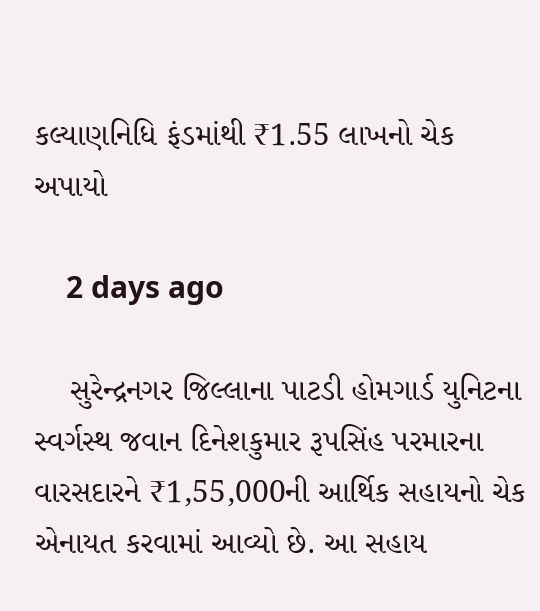કલ્યાણનિધિ ફંડમાંથી ₹1.55 લાખનો ચેક અપાયો

    2 days ago

    સુરેન્દ્રનગર જિલ્લાના પાટડી હોમગાર્ડ યુનિટના સ્વર્ગસ્થ જવાન દિનેશકુમાર રૂપસિંહ પરમારના વારસદારને ₹1,55,000ની આર્થિક સહાયનો ચેક એનાયત કરવામાં આવ્યો છે. આ સહાય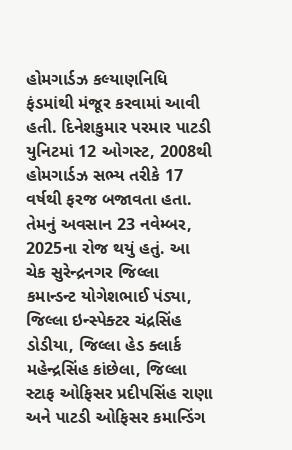હોમગાર્ડઝ કલ્યાણનિધિ ફંડમાંથી મંજૂર કરવામાં આવી હતી. દિનેશકુમાર પરમાર પાટડી યુનિટમાં 12 ઓગસ્ટ, 2008થી હોમગાર્ડઝ સભ્ય તરીકે 17 વર્ષથી ફરજ બજાવતા હતા. તેમનું અવસાન 23 નવેમ્બર, 2025ના રોજ થયું હતું. આ ચેક સુરેન્દ્રનગર જિલ્લા કમાન્ડન્ટ યોગેશભાઈ પંડ્યા, જિલ્લા ઇન્સ્પેક્ટર ચંદ્રસિંહ ડોડીયા, જિલ્લા હેડ ક્લાર્ક મહેન્દ્રસિંહ કાંછેલા, જિલ્લા સ્ટાફ ઓફિસર પ્રદીપસિંહ રાણા અને પાટડી ઓફિસર કમાન્ડિંગ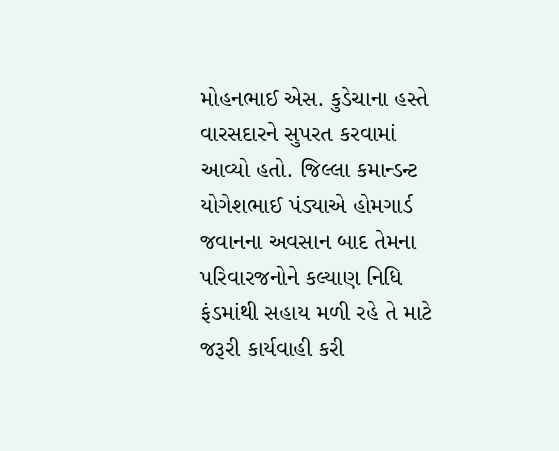મોહનભાઈ એસ. કુડેચાના હસ્તે વારસદારને સુપરત કરવામાં આવ્યો હતો. જિલ્લા કમાન્ડન્ટ યોગેશભાઈ પંડ્યાએ હોમગાર્ડ જવાનના અવસાન બાદ તેમના પરિવારજનોને કલ્યાણ નિધિ ફંડમાંથી સહાય મળી રહે તે માટે જરૂરી કાર્યવાહી કરી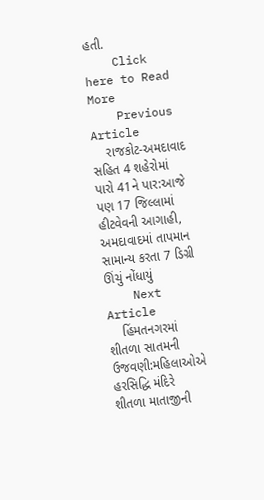હતી.
    Click here to Read More
    Previous Article
    રાજકોટ-અમદાવાદ સહિત 4 શહેરોમાં પારો 41ને પાર:આજે પણ 17 જિલ્લામાં હીટવેવની આગાહી, અમદાવાદમાં તાપમાન સામાન્ય કરતા 7 ડિગ્રી ઊંચું નોંધાયું
    Next Article
    હિંમતનગરમાં શીતળા સાતમની ઉજવણી:મહિલાઓએ હરસિદ્ધિ મંદિરે શીતળા માતાજીની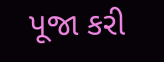પૂજા કરી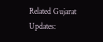Related Gujarat Updates: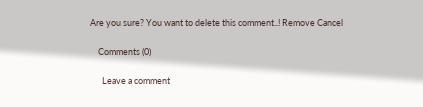Are you sure? You want to delete this comment..! Remove Cancel

    Comments (0)

      Leave a comment